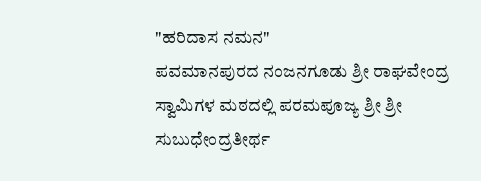"ಹರಿದಾಸ ನಮನ"
ಪವಮಾನಪುರದ ನಂಜನಗೂಡು ಶ್ರೀ ರಾಘವೇಂದ್ರ ಸ್ವಾಮಿಗಳ ಮಠದಲ್ಲಿ ಪರಮಪೂಜ್ಯ ಶ್ರೀ ಶ್ರೀ ಸುಬುಧೇಂದ್ರತೀರ್ಥ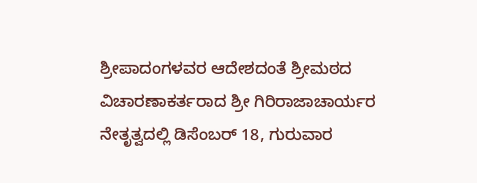ಶ್ರೀಪಾದಂಗಳವರ ಆದೇಶದಂತೆ ಶ್ರೀಮಠದ ವಿಚಾರಣಾಕರ್ತರಾದ ಶ್ರೀ ಗಿರಿರಾಜಾಚಾರ್ಯರ ನೇತೃತ್ವದಲ್ಲಿ ಡಿಸೆಂಬರ್ 18, ಗುರುವಾರ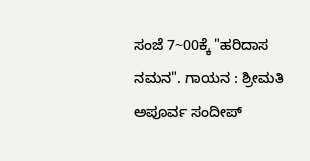ಸಂಜೆ 7~00ಕ್ಕೆ "ಹರಿದಾಸ ನಮನ". ಗಾಯನ : ಶ್ರೀಮತಿ ಅಪೂರ್ವ ಸಂದೀಪ್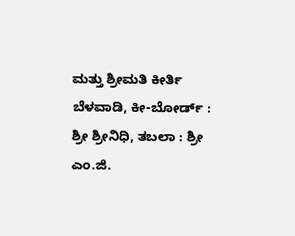ಮತ್ತು ಶ್ರೀಮತಿ ಕೀರ್ತಿ ಬೆಳವಾಡಿ, ಕೀ-ಬೋರ್ಡ್ : ಶ್ರೀ ಶ್ರೀನಿಧಿ, ತಬಲಾ : ಶ್ರೀ ಎಂ.ಜಿ.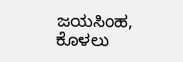ಜಯಸಿಂಹ, ಕೊಳಲು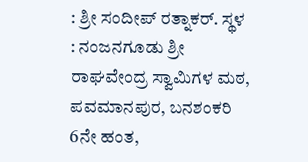: ಶ್ರೀ ಸಂದೀಪ್ ರತ್ನಾಕರ್. ಸ್ಥಳ : ನಂಜನಗೂಡು ಶ್ರೀ ರಾಘವೇಂದ್ರ ಸ್ವಾಮಿಗಳ ಮಠ, ಪವಮಾನಪುರ, ಬನಶಂಕರಿ 6ನೇ ಹಂತ,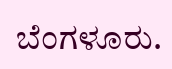ಬೆಂಗಳೂರು.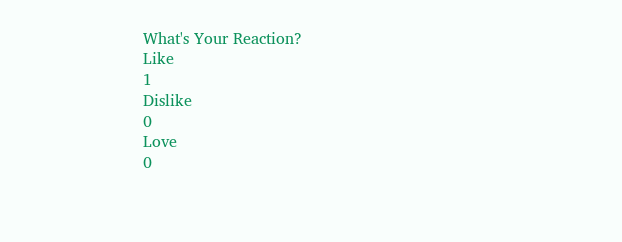What's Your Reaction?
Like
1
Dislike
0
Love
0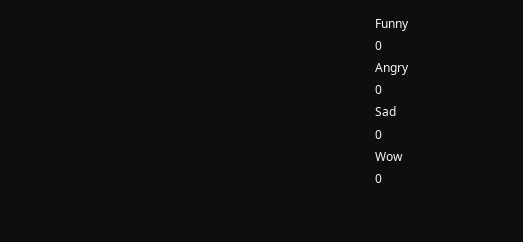Funny
0
Angry
0
Sad
0
Wow
0